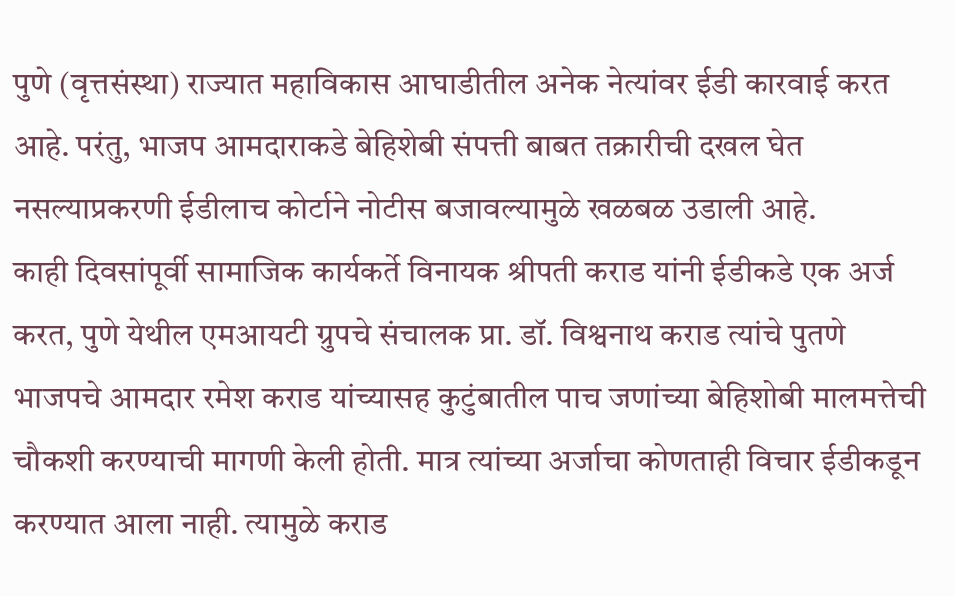पुणे (वृत्तसंस्था) राज्यात महाविकास आघाडीतील अनेक नेत्यांवर ईडी कारवाई करत आहे. परंतु, भाजप आमदाराकडे बेहिशेबी संपत्ती बाबत तक्रारीची दखल घेत नसल्याप्रकरणी ईडीलाच कोर्टाने नोटीस बजावल्यामुळे खळबळ उडाली आहे.
काही दिवसांपूर्वी सामाजिक कार्यकर्ते विनायक श्रीपती कराड यांनी ईडीकडे एक अर्ज करत, पुणे येथील एमआयटी ग्रुपचे संचालक प्रा. डॉ. विश्वनाथ कराड त्यांचे पुतणे भाजपचे आमदार रमेश कराड यांच्यासह कुटुंबातील पाच जणांच्या बेहिशोबी मालमत्तेची चौकशी करण्याची मागणी केली होती. मात्र त्यांच्या अर्जाचा कोणताही विचार ईडीकडून करण्यात आला नाही. त्यामुळे कराड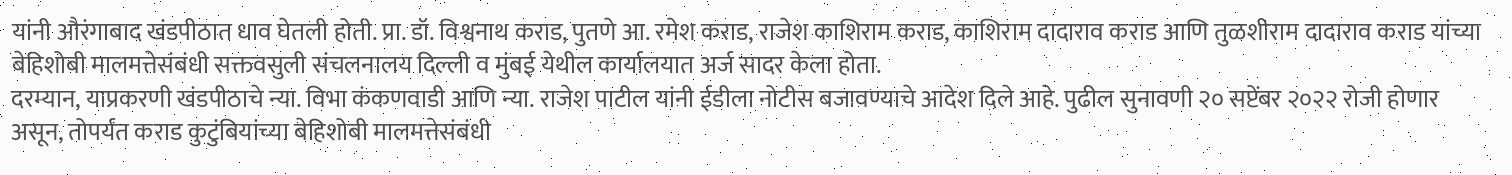यांनी औरंगाबाद खंडपीठात धाव घेतली होती. प्रा. डॉ. विश्वनाथ कराड, पुतणे आ. रमेश कराड, राजेश काशिराम कराड, काशिराम दादाराव कराड आणि तुळशीराम दादाराव कराड यांच्या बेहिशोबी मालमत्तेसंबंधी सक्तवसुली संचलनालय दिल्ली व मुंबई येथील कार्यालयात अर्ज सादर केला होता.
दरम्यान, याप्रकरणी खंडपीठाचे न्या. विभा कंकणवाडी आणि न्या. राजेश पाटील यांनी ईडीला नोटीस बजावण्याचे आदेश दिले आहे. पुढील सुनावणी २० सप्टेंबर २०२२ रोजी होणार असून, तोपर्यंत कराड कुटुंबियांच्या बेहिशोबी मालमत्तेसंबंधी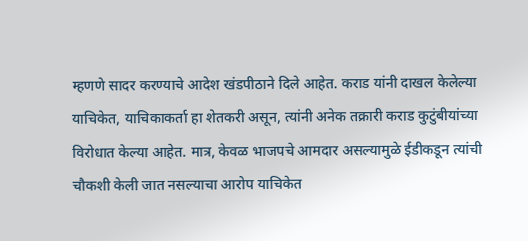म्हणणे सादर करण्याचे आदेश खंडपीठाने दिले आहेत. कराड यांनी दाखल केलेल्या याचिकेत, याचिकाकर्ता हा शेतकरी असून, त्यांनी अनेक तक्रारी कराड कुटुंबीयांच्या विरोधात केल्या आहेत. मात्र, केवळ भाजपचे आमदार असल्यामुळे ईडीकडून त्यांची चौकशी केली जात नसल्याचा आरोप याचिकेत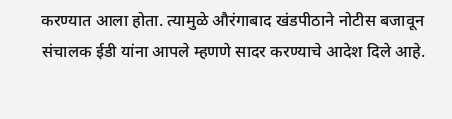करण्यात आला होता. त्यामुळे औरंगाबाद खंडपीठाने नोटीस बजावून संचालक ईडी यांना आपले म्हणणे सादर करण्याचे आदेश दिले आहे.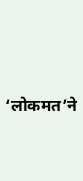‘लोकमत’ने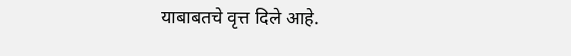याबाबतचे वृत्त दिले आहे.